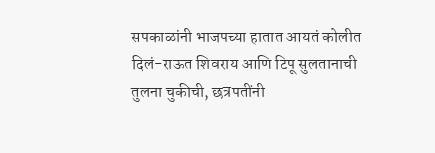सपकाळांनी भाजपच्या हातात आयतं कोलीत दिलं-राऊत शिवराय आणि टिपू सुलतानाची तुलना चुकीची, छत्रपतींनी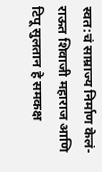स्वत:चं साम्राज्य निर्माण केलं-राऊत शिवाजी महाराज आणि टिपू सुलतान हे समकक्ष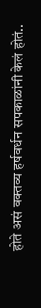होते असं वक्तव्य हर्षवर्धन सपकाळांनी केलं होतं..